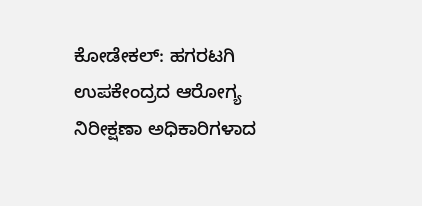ಕೋಡೇಕಲ್: ಹಗರಟಗಿ ಉಪಕೇಂದ್ರದ ಆರೋಗ್ಯ ನಿರೀಕ್ಷಣಾ ಅಧಿಕಾರಿಗಳಾದ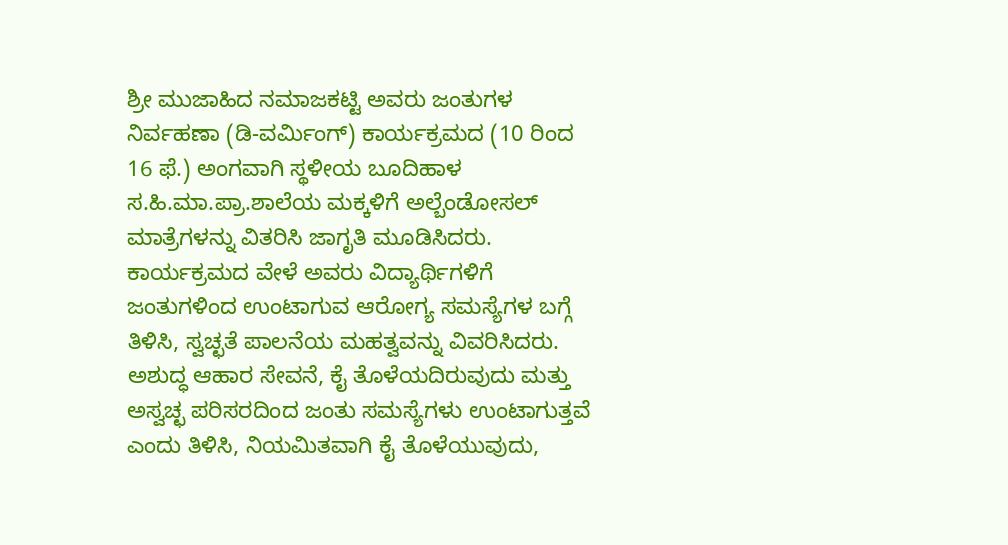ಶ್ರೀ ಮುಜಾಹಿದ ನಮಾಜಕಟ್ಟಿ ಅವರು ಜಂತುಗಳ ನಿರ್ವಹಣಾ (ಡಿ-ವರ್ಮಿಂಗ್) ಕಾರ್ಯಕ್ರಮದ (10 ರಿಂದ 16 ಫೆ.) ಅಂಗವಾಗಿ ಸ್ಥಳೀಯ ಬೂದಿಹಾಳ ಸ.ಹಿ.ಮಾ.ಪ್ರಾ.ಶಾಲೆಯ ಮಕ್ಕಳಿಗೆ ಅಲ್ಬೆಂಡೋಸಲ್ ಮಾತ್ರೆಗಳನ್ನು ವಿತರಿಸಿ ಜಾಗೃತಿ ಮೂಡಿಸಿದರು.
ಕಾರ್ಯಕ್ರಮದ ವೇಳೆ ಅವರು ವಿದ್ಯಾರ್ಥಿಗಳಿಗೆ ಜಂತುಗಳಿಂದ ಉಂಟಾಗುವ ಆರೋಗ್ಯ ಸಮಸ್ಯೆಗಳ ಬಗ್ಗೆ ತಿಳಿಸಿ, ಸ್ವಚ್ಛತೆ ಪಾಲನೆಯ ಮಹತ್ವವನ್ನು ವಿವರಿಸಿದರು. ಅಶುದ್ಧ ಆಹಾರ ಸೇವನೆ, ಕೈ ತೊಳೆಯದಿರುವುದು ಮತ್ತು ಅಸ್ವಚ್ಛ ಪರಿಸರದಿಂದ ಜಂತು ಸಮಸ್ಯೆಗಳು ಉಂಟಾಗುತ್ತವೆ ಎಂದು ತಿಳಿಸಿ, ನಿಯಮಿತವಾಗಿ ಕೈ ತೊಳೆಯುವುದು,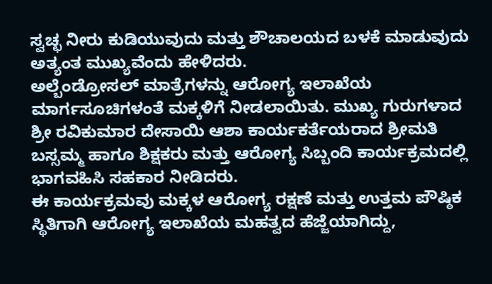ಸ್ವಚ್ಛ ನೀರು ಕುಡಿಯುವುದು ಮತ್ತು ಶೌಚಾಲಯದ ಬಳಕೆ ಮಾಡುವುದು ಅತ್ಯಂತ ಮುಖ್ಯವೆಂದು ಹೇಳಿದರು.
ಅಲ್ಬೆಂಡ್ರೋಸಲ್ ಮಾತ್ರೆಗಳನ್ನು ಆರೋಗ್ಯ ಇಲಾಖೆಯ ಮಾರ್ಗಸೂಚಿಗಳಂತೆ ಮಕ್ಕಳಿಗೆ ನೀಡಲಾಯಿತು. ಮುಖ್ಯ ಗುರುಗಳಾದ ಶ್ರೀ ರವಿಕುಮಾರ ದೇಸಾಯಿ ಆಶಾ ಕಾರ್ಯಕರ್ತೆಯರಾದ ಶ್ರೀಮತಿ ಬಸ್ಸಮ್ಮ ಹಾಗೂ ಶಿಕ್ಷಕರು ಮತ್ತು ಆರೋಗ್ಯ ಸಿಬ್ಬಂದಿ ಕಾರ್ಯಕ್ರಮದಲ್ಲಿ ಭಾಗವಹಿಸಿ ಸಹಕಾರ ನೀಡಿದರು.
ಈ ಕಾರ್ಯಕ್ರಮವು ಮಕ್ಕಳ ಆರೋಗ್ಯ ರಕ್ಷಣೆ ಮತ್ತು ಉತ್ತಮ ಪೌಷ್ಠಿಕ ಸ್ಥಿತಿಗಾಗಿ ಆರೋಗ್ಯ ಇಲಾಖೆಯ ಮಹತ್ವದ ಹೆಜ್ಜೆಯಾಗಿದ್ದು,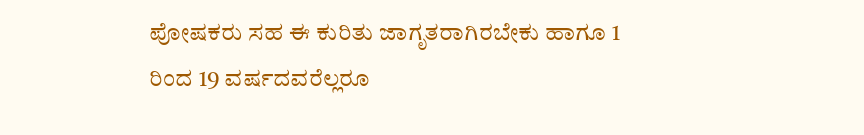ಪೋಷಕರು ಸಹ ಈ ಕುರಿತು ಜಾಗೃತರಾಗಿರಬೇಕು ಹಾಗೂ 1 ರಿಂದ 19 ವರ್ಷದವರೆಲ್ಲರೂ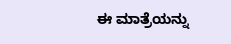ಈ ಮಾತ್ರೆಯನ್ನು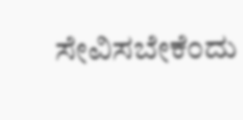ಸೇವಿಸಬೇಕೆಂದು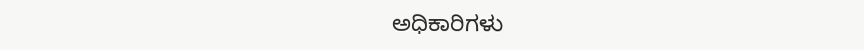ಅಧಿಕಾರಿಗಳು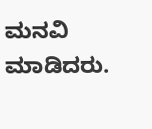ಮನವಿ ಮಾಡಿದರು.